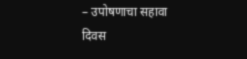– उपोषणाचा सहावा दिवस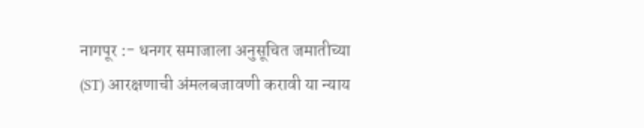नागपूर :- धनगर समाजाला अनुसूचित जमातीच्या (ST) आरक्षणाची अंमलबजावणी करावी या न्याय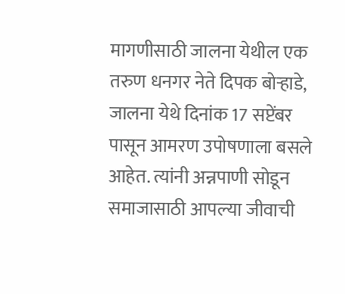मागणीसाठी जालना येथील एक तरुण धनगर नेते दिपक बोऱ्हाडे, जालना येथे दिनांक 17 सप्टेंबर पासून आमरण उपोषणाला बसले आहेत. त्यांनी अन्नपाणी सोडून समाजासाठी आपल्या जीवाची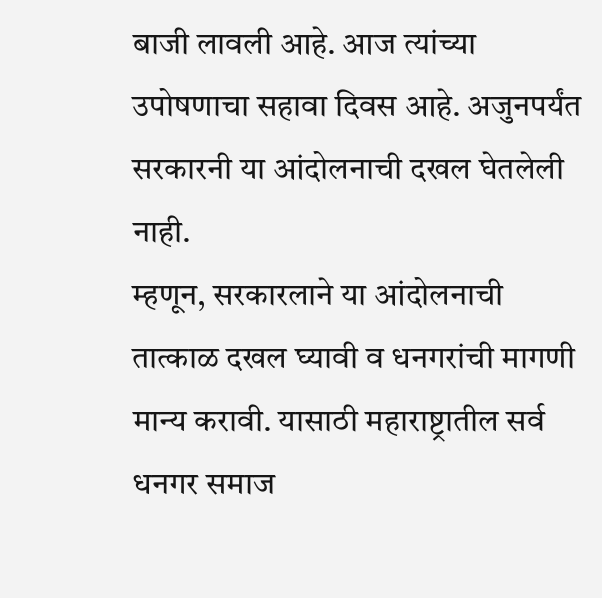बाजी लावली आहे. आज त्यांच्या उपोषणाचा सहावा दिवस आहे. अजुनपर्यंत सरकारनी या आंदोलनाची दखल घेतलेली नाही.
म्हणून, सरकारलाने या आंदोलनाची तात्काळ दखल घ्यावी व धनगरांची मागणी मान्य करावी. यासाठी महाराष्ट्रातील सर्व धनगर समाज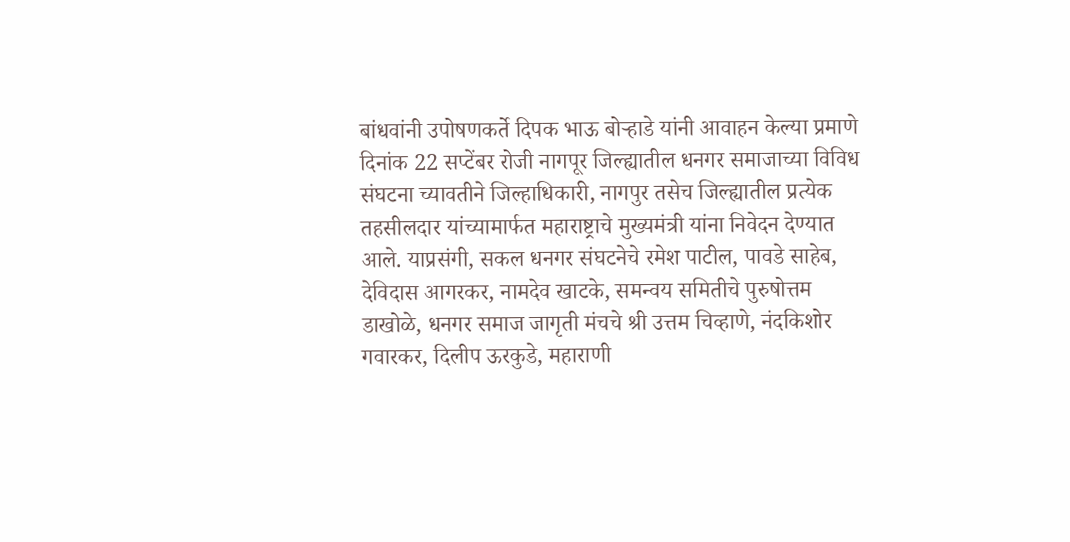बांधवांनी उपोषणकर्ते दिपक भाऊ बोऱ्हाडे यांनी आवाहन केल्या प्रमाणे दिनांक 22 सप्टेंबर रोजी नागपूर जिल्ह्यातील धनगर समाजाच्या विविध संघटना च्यावतीने जिल्हाधिकारी, नागपुर तसेच जिल्ह्यातील प्रत्येक तहसीलदार यांच्यामार्फत महाराष्ट्राचे मुख्यमंत्री यांना निवेदन देण्यात आले. याप्रसंगी, सकल धनगर संघटनेचे रमेश पाटील, पावडे साहेब, देविदास आगरकर, नामदेव खाटके, समन्वय समितीचे पुरुषोत्तम डाखोळे, धनगर समाज जागृती मंचचे श्री उत्तम चिव्हाणे, नंदकिशोर गवारकर, दिलीप ऊरकुडे, महाराणी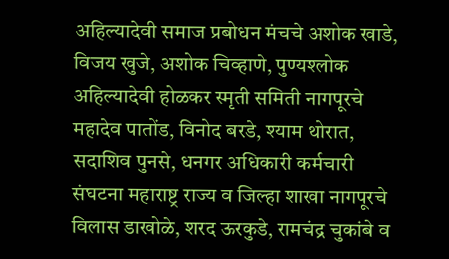अहिल्यादेवी समाज प्रबोधन मंचचे अशोक खाडे, विजय खुजे, अशोक चिव्हाणे, पुण्यश्लोक अहिल्यादेवी होळकर स्मृती समिती नागपूरचे महादेव पातोंड, विनोद बरडे, श्याम थोरात, सदाशिव पुनसे, धनगर अधिकारी कर्मचारी संघटना महाराष्ट्र राज्य व जिल्हा शाखा नागपूरचे विलास डाखोळे, शरद ऊरकुडे, रामचंद्र चुकांबे व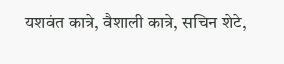यशवंत कात्रे, वैशाली कात्रे, सचिन शेटे,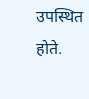उपस्थित होते.